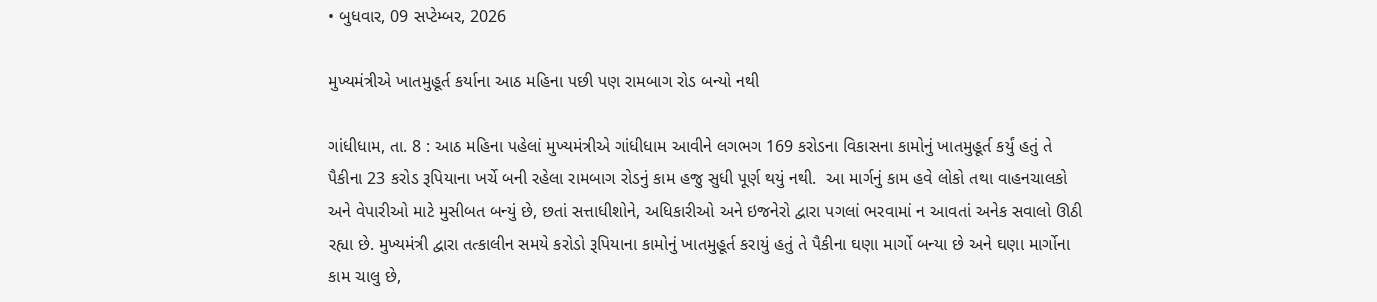• બુધવાર, 09 સપ્ટેમ્બર, 2026

મુખ્યમંત્રીએ ખાતમુહૂર્ત કર્યાના આઠ મહિના પછી પણ રામબાગ રોડ બન્યો નથી

ગાંધીધામ, તા. 8 : આઠ મહિના પહેલાં મુખ્યમંત્રીએ ગાંધીધામ આવીને લગભગ 169 કરોડના વિકાસના કામોનું ખાતમુહૂર્ત કર્યું હતું તે પૈકીના 23 કરોડ રૂપિયાના ખર્ચે બની રહેલા રામબાગ રોડનું કામ હજુ સુધી પૂર્ણ થયું નથી.  આ માર્ગનું કામ હવે લોકો તથા વાહનચાલકો અને વેપારીઓ માટે મુસીબત બન્યું છે, છતાં સત્તાધીશોને, અધિકારીઓ અને ઇજનેરો દ્વારા પગલાં ભરવામાં ન આવતાં અનેક સવાલો ઊઠી રહ્યા છે. મુખ્યમંત્રી દ્વારા તત્કાલીન સમયે કરોડો રૂપિયાના કામોનું ખાતમુહૂર્ત કરાયું હતું તે પૈકીના ઘણા માર્ગો બન્યા છે અને ઘણા માર્ગોના કામ ચાલુ છે,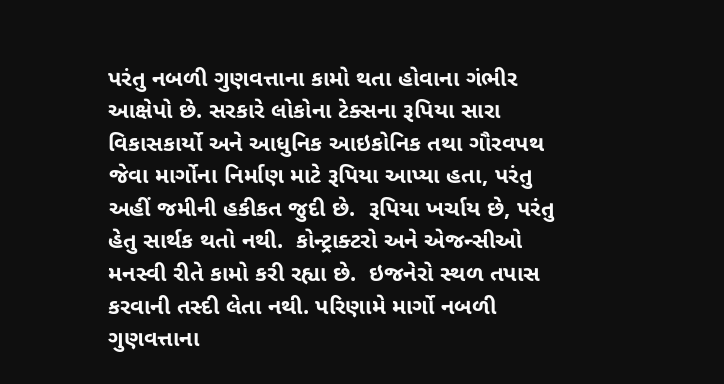પરંતુ નબળી ગુણવત્તાના કામો થતા હોવાના ગંભીર આક્ષેપો છે. સરકારે લોકોના ટેક્સના રૂપિયા સારા વિકાસકાર્યો અને આધુનિક આઇકોનિક તથા ગૌરવપથ જેવા માર્ગોના નિર્માણ માટે રૂપિયા આપ્યા હતા, પરંતુ અહીં જમીની હકીકત જુદી છે.  રૂપિયા ખર્ચાય છે, પરંતુ હેતુ સાર્થક થતો નથી.  કોન્ટ્રાક્ટરો અને એજન્સીઓ મનસ્વી રીતે કામો કરી રહ્યા છે.  ઇજનેરો સ્થળ તપાસ કરવાની તસ્દી લેતા નથી. પરિણામે માર્ગો નબળી ગુણવત્તાના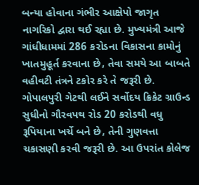બન્યા હોવાના ગંભીર આક્ષેપો જાગૃત નાગરિકો દ્વારા થઈ રહ્યા છે. મુખ્યમંત્રી આજે ગાંધીધામમાં 286 કરોડના વિકાસના કામોનું ખાતમુહૂર્ત કરવાના છે, તેવા સમયે આ બાબતે વહીવટી તંત્રને ટકોર કરે તે જરૂરી છે.  ગોપાલપુરી ગેટથી લઈને સર્વોદય ક્રિકેટ ગ્રાઉન્ડ સુધીનો ગૌરવપથ રોડ 20 કરોડથી વધુ રૂપિયાના ખર્ચે બને છે, તેની ગુણવત્તા ચકાસણી કરવી જરૂરી છે. આ ઉપરાંત કોલેજ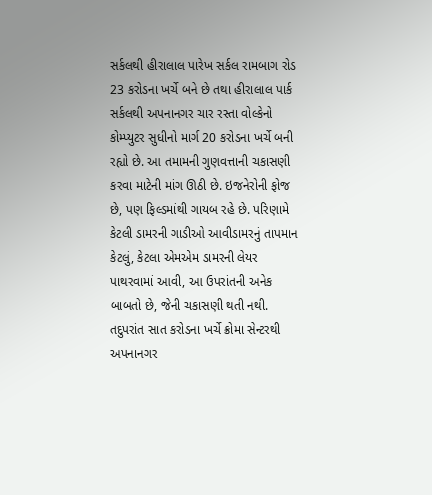સર્કલથી હીરાલાલ પારેખ સર્કલ રામબાગ રોડ 23 કરોડના ખર્ચે બને છે તથા હીરાલાલ પાર્ક સર્કલથી અપનાનગર ચાર રસ્તા વોલ્કેનો કોમ્પ્યુટર સુધીનો માર્ગ 20 કરોડના ખર્ચે બની રહ્યો છે. આ તમામની ગુણવત્તાની ચકાસણી કરવા માટેની માંગ ઊઠી છે. ઇજનેરોની ફોજ છે, પણ ફિલ્ડમાંથી ગાયબ રહે છે. પરિણામે કેટલી ડામરની ગાડીઓ આવીડામરનું તાપમાન કેટલું, કેટલા એમએમ ડામરની લેયર પાથરવામાં આવી, આ ઉપરાંતની અનેક બાબતો છે, જેની ચકાસણી થતી નથી. તદુપરાંત સાત કરોડના ખર્ચે ક્રોમા સેન્ટરથી અપનાનગર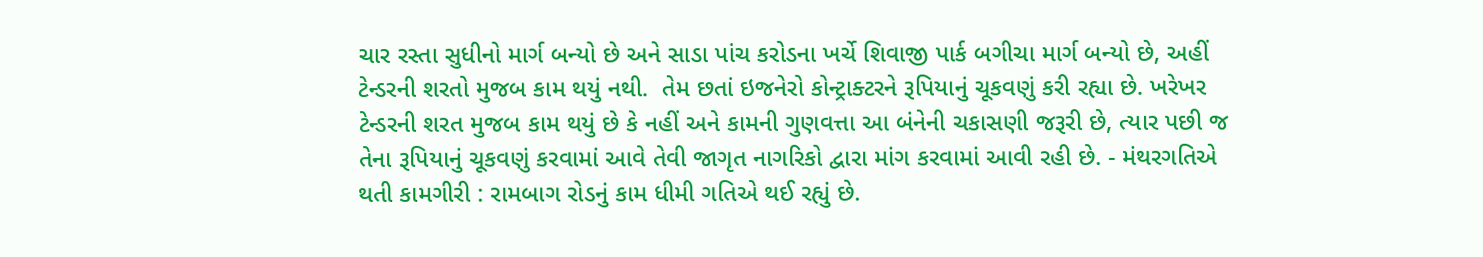ચાર રસ્તા સુધીનો માર્ગ બન્યો છે અને સાડા પાંચ કરોડના ખર્ચે શિવાજી પાર્ક બગીચા માર્ગ બન્યો છે, અહીં ટેન્ડરની શરતો મુજબ કામ થયું નથી.  તેમ છતાં ઇજનેરો કોન્ટ્રાક્ટરને રૂપિયાનું ચૂકવણું કરી રહ્યા છે. ખરેખર ટેન્ડરની શરત મુજબ કામ થયું છે કે નહીં અને કામની ગુણવત્તા આ બંનેની ચકાસણી જરૂરી છે, ત્યાર પછી જ તેના રૂપિયાનું ચૂકવણું કરવામાં આવે તેવી જાગૃત નાગરિકો દ્વારા માંગ કરવામાં આવી રહી છે. - મંથરગતિએ થતી કામગીરી : રામબાગ રોડનું કામ ધીમી ગતિએ થઈ રહ્યું છે.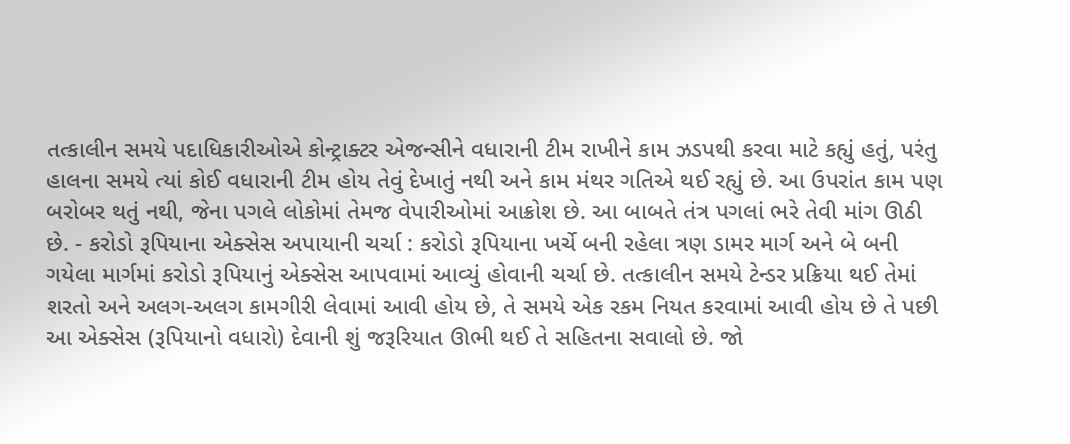તત્કાલીન સમયે પદાધિકારીઓએ કોન્ટ્રાક્ટર એજન્સીને વધારાની ટીમ રાખીને કામ ઝડપથી કરવા માટે કહ્યું હતું, પરંતુ હાલના સમયે ત્યાં કોઈ વધારાની ટીમ હોય તેવું દેખાતું નથી અને કામ મંથર ગતિએ થઈ રહ્યું છે. આ ઉપરાંત કામ પણ બરોબર થતું નથી, જેના પગલે લોકોમાં તેમજ વેપારીઓમાં આક્રોશ છે. આ બાબતે તંત્ર પગલાં ભરે તેવી માંગ ઊઠી છે. - કરોડો રૂપિયાના એક્સેસ અપાયાની ચર્ચા : કરોડો રૂપિયાના ખર્ચે બની રહેલા ત્રણ ડામર માર્ગ અને બે બની ગયેલા માર્ગમાં કરોડો રૂપિયાનું એક્સેસ આપવામાં આવ્યું હોવાની ચર્ચા છે. તત્કાલીન સમયે ટેન્ડર પ્રક્રિયા થઈ તેમાં શરતો અને અલગ-અલગ કામગીરી લેવામાં આવી હોય છે, તે સમયે એક રકમ નિયત કરવામાં આવી હોય છે તે પછી આ એક્સેસ (રૂપિયાનો વધારો) દેવાની શું જરૂરિયાત ઊભી થઈ તે સહિતના સવાલો છે. જો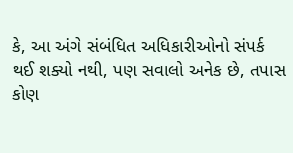કે, આ અંગે સંબંધિત અધિકારીઓનો સંપર્ક થઈ શક્યો નથી, પણ સવાલો અનેક છે, તપાસ કોણ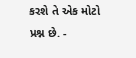કરશે તે એક મોટો પ્રશ્ન છે. -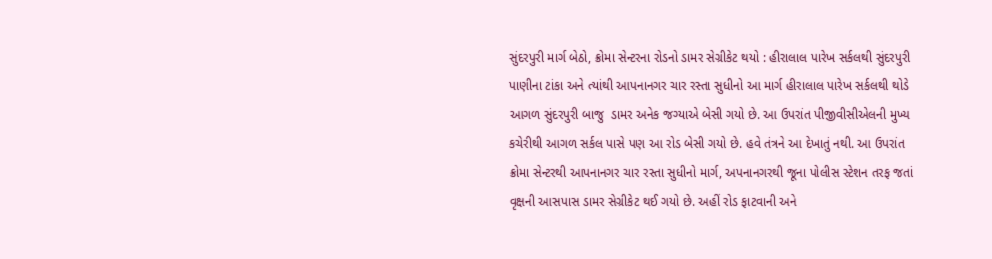સુંદરપુરી માર્ગ બેઠો, ક્રોમા સેન્ટરના રોડનો ડામર સેગ્રીકેટ થયો : હીરાલાલ પારેખ સર્કલથી સુંદરપુરી પાણીના ટાંકા અને ત્યાંથી આપનાનગર ચાર રસ્તા સુધીનો આ માર્ગ હીરાલાલ પારેખ સર્કલથી થોડે આગળ સુંદરપુરી બાજુ  ડામર અનેક જગ્યાએ બેસી ગયો છે. આ ઉપરાંત પીજીવીસીએલની મુખ્ય કચેરીથી આગળ સર્કલ પાસે પણ આ રોડ બેસી ગયો છે. હવે તંત્રને આ દેખાતું નથી. આ ઉપરાંત ક્રોમા સેન્ટરથી આપનાનગર ચાર રસ્તા સુધીનો માર્ગ, અપનાનગરથી જૂના પોલીસ સ્ટેશન તરફ જતાં વૃક્ષની આસપાસ ડામર સેગ્રીકેટ થઈ ગયો છે. અહીં રોડ ફાટવાની અને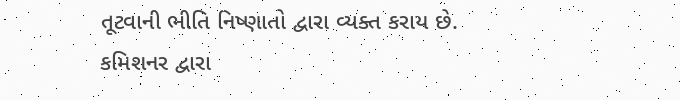તૂટવાની ભીતિ નિષ્ણાતો દ્વારા વ્યક્ત કરાય છે. કમિશનર દ્વારા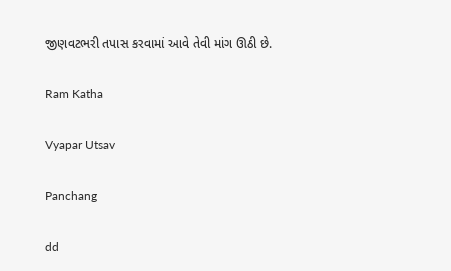જીણવટભરી તપાસ કરવામાં આવે તેવી માંગ ઊઠી છે.

Ram Katha

Vyapar Utsav

Panchang

dd